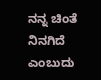ನನ್ನ ಚಿಂತೆ ನಿನಗಿದೆ ಎಂಬುದು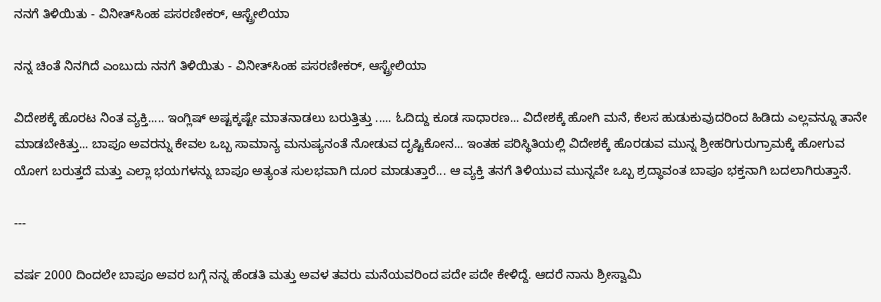ನನಗೆ ತಿಳಿಯಿತು - ವಿನೀತ್‌ಸಿಂಹ ಪಸರಣೀಕರ್, ಆಸ್ಟ್ರೇಲಿಯಾ

ನನ್ನ ಚಿಂತೆ ನಿನಗಿದೆ ಎಂಬುದು ನನಗೆ ತಿಳಿಯಿತು - ವಿನೀತ್‌ಸಿಂಹ ಪಸರಣೀಕರ್, ಆಸ್ಟ್ರೇಲಿಯಾ

ವಿದೇಶಕ್ಕೆ ಹೊರಟ ನಿಂತ ವ್ಯಕ್ತಿ..... ಇಂಗ್ಲಿಷ್ ಅಷ್ಟಕ್ಕಷ್ಟೇ ಮಾತನಾಡಲು ಬರುತ್ತಿತ್ತು ..... ಓದಿದ್ದು ಕೂಡ ಸಾಧಾರಣ... ವಿದೇಶಕ್ಕೆ ಹೋಗಿ ಮನೆ, ಕೆಲಸ ಹುಡುಕುವುದರಿಂದ ಹಿಡಿದು ಎಲ್ಲವನ್ನೂ ತಾನೇ ಮಾಡಬೇಕಿತ್ತು... ಬಾಪೂ ಅವರನ್ನು ಕೇವಲ ಒಬ್ಬ ಸಾಮಾನ್ಯ ಮನುಷ್ಯನಂತೆ ನೋಡುವ ದೃಷ್ಟಿಕೋನ... ಇಂತಹ ಪರಿಸ್ಥಿತಿಯಲ್ಲಿ ವಿದೇಶಕ್ಕೆ ಹೊರಡುವ ಮುನ್ನ ಶ್ರೀಹರಿಗುರುಗ್ರಾಮಕ್ಕೆ ಹೋಗುವ ಯೋಗ ಬರುತ್ತದೆ ಮತ್ತು ಎಲ್ಲಾ ಭಯಗಳನ್ನು ಬಾಪೂ ಅತ್ಯಂತ ಸುಲಭವಾಗಿ ದೂರ ಮಾಡುತ್ತಾರೆ... ಆ ವ್ಯಕ್ತಿ ತನಗೆ ತಿಳಿಯುವ ಮುನ್ನವೇ ಒಬ್ಬ ಶ್ರದ್ಧಾವಂತ ಬಾಪೂ ಭಕ್ತನಾಗಿ ಬದಲಾಗಿರುತ್ತಾನೆ.

---

ವರ್ಷ 2000 ದಿಂದಲೇ ಬಾಪೂ ಅವರ ಬಗ್ಗೆ ನನ್ನ ಹೆಂಡತಿ ಮತ್ತು ಅವಳ ತವರು ಮನೆಯವರಿಂದ ಪದೇ ಪದೇ ಕೇಳಿದ್ದೆ. ಆದರೆ ನಾನು ಶ್ರೀಸ್ವಾಮಿ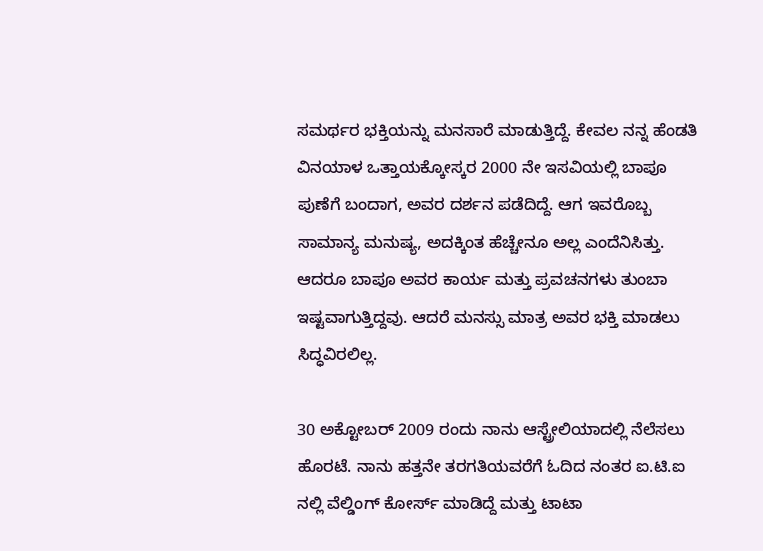ಸಮರ್ಥರ ಭಕ್ತಿಯನ್ನು ಮನಸಾರೆ ಮಾಡುತ್ತಿದ್ದೆ. ಕೇವಲ ನನ್ನ ಹೆಂಡತಿ ವಿನಯಾಳ ಒತ್ತಾಯಕ್ಕೋಸ್ಕರ 2000 ನೇ ಇಸವಿಯಲ್ಲಿ ಬಾಪೂ ಪುಣೆಗೆ ಬಂದಾಗ, ಅವರ ದರ್ಶನ ಪಡೆದಿದ್ದೆ. ಆಗ ಇವರೊಬ್ಬ ಸಾಮಾನ್ಯ ಮನುಷ್ಯ, ಅದಕ್ಕಿಂತ ಹೆಚ್ಚೇನೂ ಅಲ್ಲ ಎಂದೆನಿಸಿತ್ತು. ಆದರೂ ಬಾಪೂ ಅವರ ಕಾರ್ಯ ಮತ್ತು ಪ್ರವಚನಗಳು ತುಂಬಾ ಇಷ್ಟವಾಗುತ್ತಿದ್ದವು. ಆದರೆ ಮನಸ್ಸು ಮಾತ್ರ ಅವರ ಭಕ್ತಿ ಮಾಡಲು ಸಿದ್ಧವಿರಲಿಲ್ಲ.

30 ಅಕ್ಟೋಬರ್ 2009 ರಂದು ನಾನು ಆಸ್ಟ್ರೇಲಿಯಾದಲ್ಲಿ ನೆಲೆಸಲು ಹೊರಟೆ. ನಾನು ಹತ್ತನೇ ತರಗತಿಯವರೆಗೆ ಓದಿದ ನಂತರ ಐ.ಟಿ.ಐ ನಲ್ಲಿ ವೆಲ್ಡಿಂಗ್ ಕೋರ್ಸ್ ಮಾಡಿದ್ದೆ ಮತ್ತು ಟಾಟಾ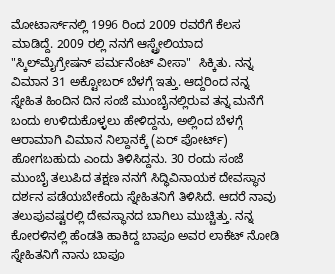ಮೋಟಾರ್ಸ್‌ನಲ್ಲಿ 1996 ರಿಂದ 2009 ರವರೆಗೆ ಕೆಲಸ ಮಾಡಿದ್ದೆ. 2009 ರಲ್ಲಿ ನನಗೆ ಆಸ್ಟ್ರೇಲಿಯಾದ "ಸ್ಕಿಲ್‌ಮೈಗ್ರೇಷನ್ ಪರ್ಮನೆಂಟ್ ವೀಸಾ"  ಸಿಕ್ಕಿತು. ನನ್ನ ವಿಮಾನ 31 ಅಕ್ಟೋಬರ್ ಬೆಳಗ್ಗೆ ಇತ್ತು. ಆದ್ದರಿಂದ ನನ್ನ ಸ್ನೇಹಿತ ಹಿಂದಿನ ದಿನ ಸಂಜೆ ಮುಂಬೈನಲ್ಲಿರುವ ತನ್ನ ಮನೆಗೆ ಬಂದು ಉಳಿದುಕೊಳ್ಳಲು ಹೇಳಿದ್ದನು, ಅಲ್ಲಿಂದ ಬೆಳಗ್ಗೆ ಆರಾಮಾಗಿ ವಿಮಾನ ನಿಲ್ದಾನಕ್ಕೆ (ಏರ್ ಪೋರ್ಟ್‌)  ಹೋಗಬಹುದು ಎಂದು ತಿಳಿಸಿದ್ದನು. 30 ರಂದು ಸಂಜೆ ಮುಂಬೈ ತಲುಪಿದ ತಕ್ಷಣ ನನಗೆ ಸಿದ್ಧಿವಿನಾಯಕ ದೇವಸ್ಥಾನ ದರ್ಶನ ಪಡೆಯಬೇಕೆಂದು ಸ್ನೇಹಿತನಿಗೆ ತಿಳಿಸಿದೆ. ಆದರೆ ನಾವು ತಲುಪುವಷ್ಟರಲ್ಲಿ ದೇವಸ್ಥಾನದ ಬಾಗಿಲು ಮುಚ್ಚಿತ್ತು. ನನ್ನ ಕೋರಳಿನಲ್ಲಿ ಹೆಂಡತಿ ಹಾಕಿದ್ದ ಬಾಪೂ ಅವರ ಲಾಕೆಟ್ ನೋಡಿ ಸ್ನೇಹಿತನಿಗೆ ನಾನು ಬಾಪೂ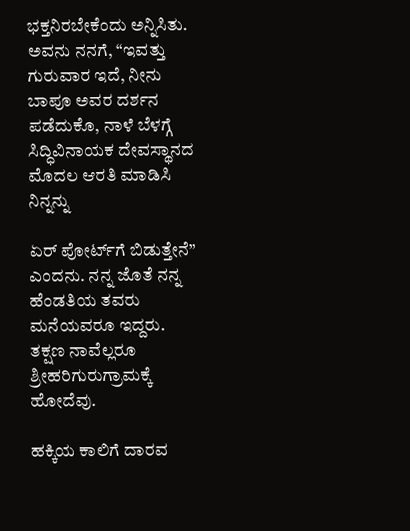ಭಕ್ತನಿರಬೇಕೆಂದು ಅನ್ನಿಸಿತು. ಅವನು ನನಗೆ, “ಇವತ್ತು ಗುರುವಾರ ಇದೆ, ನೀನು ಬಾಪೂ ಅವರ ದರ್ಶನ ಪಡೆದುಕೊ, ನಾಳೆ ಬೆಳಗ್ಗೆ ಸಿದ್ಧಿವಿನಾಯಕ ದೇವಸ್ಥಾನದ ಮೊದಲ ಆರತಿ ಮಾಡಿಸಿ ನಿನ್ನನ್ನು

ಏರ್ ಪೋರ್ಟ್‌ಗೆ ಬಿಡುತ್ತೇನೆ” ಎಂದನು. ನನ್ನ ಜೊತೆ ನನ್ನ ಹೆಂಡತಿಯ ತವರು ಮನೆಯವರೂ ಇದ್ದರು. ತಕ್ಷಣ ನಾವೆಲ್ಲರೂ ಶ್ರೀಹರಿಗುರುಗ್ರಾಮಕ್ಕೆ ಹೋದೆವು.

ಹಕ್ಕಿಯ ಕಾಲಿಗೆ ದಾರವ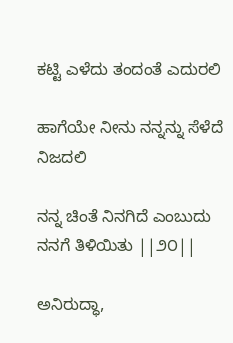ಕಟ್ಟಿ ಎಳೆದು ತಂದಂತೆ ಎದುರಲಿ

ಹಾಗೆಯೇ ನೀನು ನನ್ನನ್ನು ಸೆಳೆದೆ ನಿಜದಲಿ

ನನ್ನ ಚಿಂತೆ ನಿನಗಿದೆ ಎಂಬುದು ನನಗೆ ತಿಳಿಯಿತು ||೨೦||

ಅನಿರುದ್ಧಾ,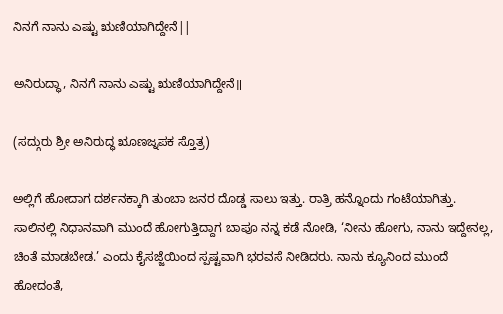ನಿನಗೆ ನಾನು ಎಷ್ಟು ಋಣಿಯಾಗಿದ್ದೇನೆ||

ಅನಿರುದ್ಧಾ, ನಿನಗೆ ನಾನು ಎಷ್ಟು ಋಣಿಯಾಗಿದ್ದೇನೆ॥

(ಸದ್ಗುರು ಶ್ರೀ ಅನಿರುದ್ಧ ೠಣಜ್ನಪಕ ಸ್ತೊತ್ರ)

ಅಲ್ಲಿಗೆ ಹೋದಾಗ ದರ್ಶನಕ್ಕಾಗಿ ತುಂಬಾ ಜನರ ದೊಡ್ಡ ಸಾಲು ಇತ್ತು. ರಾತ್ರಿ ಹನ್ನೊಂದು ಗಂಟೆಯಾಗಿತ್ತು. ಸಾಲಿನಲ್ಲಿ ನಿಧಾನವಾಗಿ ಮುಂದೆ ಹೋಗುತ್ತಿದ್ದಾಗ ಬಾಪೂ ನನ್ನ ಕಡೆ ನೋಡಿ, ‘ನೀನು ಹೋಗು, ನಾನು ಇದ್ದೇನಲ್ಲ, ಚಿಂತೆ ಮಾಡಬೇಡ.’ ಎಂದು ಕೈಸಜ್ಜೆಯಿಂದ ಸ್ಪಷ್ಟವಾಗಿ ಭರವಸೆ ನೀಡಿದರು. ನಾನು ಕ್ಯೂನಿಂದ ಮುಂದೆ ಹೋದಂತೆ,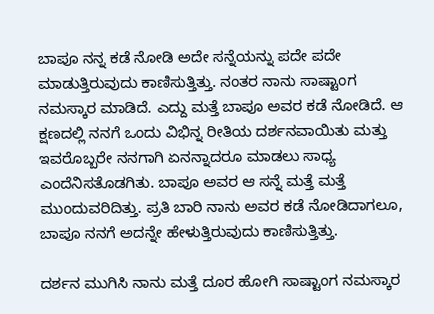ಬಾಪೂ ನನ್ನ ಕಡೆ ನೋಡಿ ಅದೇ ಸನ್ನೆಯನ್ನು ಪದೇ ಪದೇ ಮಾಡುತ್ತಿರುವುದು ಕಾಣಿಸುತ್ತಿತ್ತು. ನಂತರ ನಾನು ಸಾಷ್ಟಾಂಗ ನಮಸ್ಕಾರ ಮಾಡಿದೆ. ಎದ್ದು ಮತ್ತೆ ಬಾಪೂ ಅವರ ಕಡೆ ನೋಡಿದೆ. ಆ ಕ್ಷಣದಲ್ಲಿ ನನಗೆ ಒಂದು ವಿಭಿನ್ನ ರೀತಿಯ ದರ್ಶನವಾಯಿತು ಮತ್ತು ಇವರೊಬ್ಬರೇ ನನಗಾಗಿ ಏನನ್ನಾದರೂ ಮಾಡಲು ಸಾಧ್ಯ ಎಂದೆನಿಸತೊಡಗಿತು. ಬಾಪೂ ಅವರ ಆ ಸನ್ನೆ ಮತ್ತೆ ಮತ್ತೆ ಮುಂದುವರಿದಿತ್ತು. ಪ್ರತಿ ಬಾರಿ ನಾನು ಅವರ ಕಡೆ ನೋಡಿದಾಗಲೂ, ಬಾಪೂ ನನಗೆ ಅದನ್ನೇ ಹೇಳುತ್ತಿರುವುದು ಕಾಣಿಸುತ್ತಿತ್ತು.

ದರ್ಶನ ಮುಗಿಸಿ ನಾನು ಮತ್ತೆ ದೂರ ಹೋಗಿ ಸಾಷ್ಟಾಂಗ ನಮಸ್ಕಾರ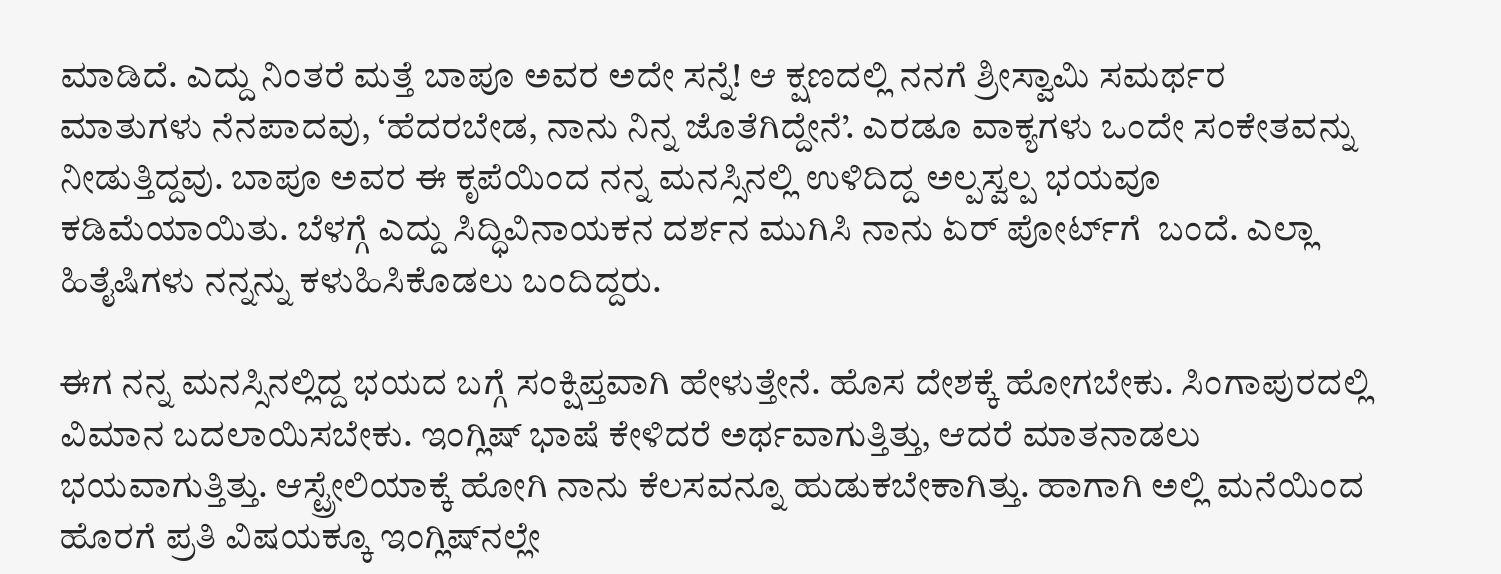ಮಾಡಿದೆ. ಎದ್ದು ನಿಂತರೆ ಮತ್ತೆ ಬಾಪೂ ಅವರ ಅದೇ ಸನ್ನೆ! ಆ ಕ್ಷಣದಲ್ಲಿ ನನಗೆ ಶ್ರೀಸ್ವಾಮಿ ಸಮರ್ಥರ ಮಾತುಗಳು ನೆನಪಾದವು, ‘ಹೆದರಬೇಡ, ನಾನು ನಿನ್ನ ಜೊತೆಗಿದ್ದೇನೆ’. ಎರಡೂ ವಾಕ್ಯಗಳು ಒಂದೇ ಸಂಕೇತವನ್ನು ನೀಡುತ್ತಿದ್ದವು. ಬಾಪೂ ಅವರ ಈ ಕೃಪೆಯಿಂದ ನನ್ನ ಮನಸ್ಸಿನಲ್ಲಿ ಉಳಿದಿದ್ದ ಅಲ್ಪಸ್ವಲ್ಪ ಭಯವೂ ಕಡಿಮೆಯಾಯಿತು. ಬೆಳಗ್ಗೆ ಎದ್ದು ಸಿದ್ಧಿವಿನಾಯಕನ ದರ್ಶನ ಮುಗಿಸಿ ನಾನು ಏರ್ ಪೋರ್ಟ್‌ಗೆ  ಬಂದೆ. ಎಲ್ಲಾ ಹಿತೈಷಿಗಳು ನನ್ನನ್ನು ಕಳುಹಿಸಿಕೊಡಲು ಬಂದಿದ್ದರು.

ಈಗ ನನ್ನ ಮನಸ್ಸಿನಲ್ಲಿದ್ದ ಭಯದ ಬಗ್ಗೆ ಸಂಕ್ಷಿಪ್ತವಾಗಿ ಹೇಳುತ್ತೇನೆ. ಹೊಸ ದೇಶಕ್ಕೆ ಹೋಗಬೇಕು. ಸಿಂಗಾಪುರದಲ್ಲಿ ವಿಮಾನ ಬದಲಾಯಿಸಬೇಕು. ಇಂಗ್ಲಿಷ್ ಭಾಷೆ ಕೇಳಿದರೆ ಅರ್ಥವಾಗುತ್ತಿತ್ತು, ಆದರೆ ಮಾತನಾಡಲು ಭಯವಾಗುತ್ತಿತ್ತು. ಆಸ್ಟ್ರೇಲಿಯಾಕ್ಕೆ ಹೋಗಿ ನಾನು ಕೆಲಸವನ್ನೂ ಹುಡುಕಬೇಕಾಗಿತ್ತು. ಹಾಗಾಗಿ ಅಲ್ಲಿ ಮನೆಯಿಂದ ಹೊರಗೆ ಪ್ರತಿ ವಿಷಯಕ್ಕೂ ಇಂಗ್ಲಿಷ್‌ನಲ್ಲೇ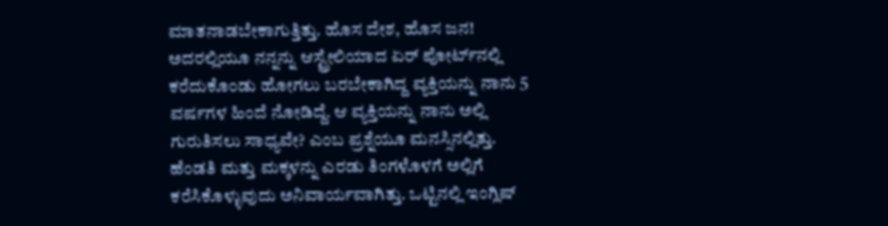ಮಾತನಾಡಬೇಕಾಗುತ್ತಿತ್ತು. ಹೊಸ ದೇಶ, ಹೊಸ ಜನ! ಅದರಲ್ಲಿಯೂ ನನ್ನನ್ನು ಆಸ್ಟ್ರೇಲಿಯಾದ ಏರ್ ಪೋರ್ಟ್‌ನಲ್ಲಿ ಕರೆದುಕೊಂಡು ಹೋಗಲು ಬರಬೇಕಾಗಿದ್ದ ವ್ಯಕ್ತಿಯನ್ನು ನಾನು 5 ವರ್ಷಗಳ ಹಿಂದೆ ನೋಡಿದ್ದೆ. ಆ ವ್ಯಕ್ತಿಯನ್ನು ನಾನು ಅಲ್ಲಿ ಗುರುತಿಸಲು ಸಾಧ್ಯವೇ? ಎಂಬ ಪ್ರಶ್ನೆಯೂ ಮನಸ್ಸಿನಲ್ಲಿತ್ತು. ಹೆಂಡತಿ ಮತ್ತು ಮಕ್ಕಳನ್ನು ಎರಡು ತಿಂಗಳೊಳಗೆ ಅಲ್ಲಿಗೆ ಕರೆಸಿಕೊಳ್ಳುವುದು ಅನಿವಾರ್ಯವಾಗಿತ್ತು. ಒಟ್ಟಿನಲ್ಲಿ ಇಂಗ್ಲಿಷ್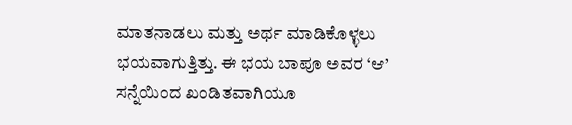ಮಾತನಾಡಲು ಮತ್ತು ಅರ್ಥ ಮಾಡಿಕೊಳ್ಳಲು ಭಯವಾಗುತ್ತಿತ್ತು. ಈ ಭಯ ಬಾಪೂ ಅವರ ‘ಆ’ ಸನ್ನೆಯಿಂದ ಖಂಡಿತವಾಗಿಯೂ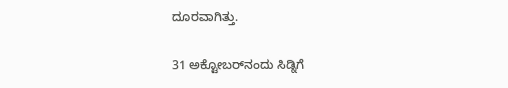ದೂರವಾಗಿತ್ತು.

31 ಅಕ್ಟೋಬರ್‌ನಂದು ಸಿಡ್ನಿಗೆ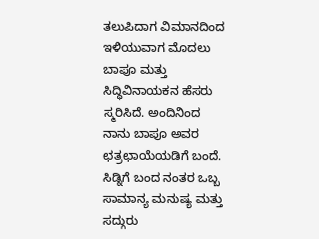ತಲುಪಿದಾಗ ವಿಮಾನದಿಂದ ಇಳಿಯುವಾಗ ಮೊದಲು ಬಾಪೂ ಮತ್ತು ಸಿದ್ಧಿವಿನಾಯಕನ ಹೆಸರು ಸ್ಮರಿಸಿದೆ. ಅಂದಿನಿಂದ ನಾನು ಬಾಪೂ ಅವರ ಛತ್ರಛಾಯೆಯಡಿಗೆ ಬಂದೆ. ಸಿಡ್ನಿಗೆ ಬಂದ ನಂತರ ಒಬ್ಬ ಸಾಮಾನ್ಯ ಮನುಷ್ಯ ಮತ್ತು ಸದ್ಗುರು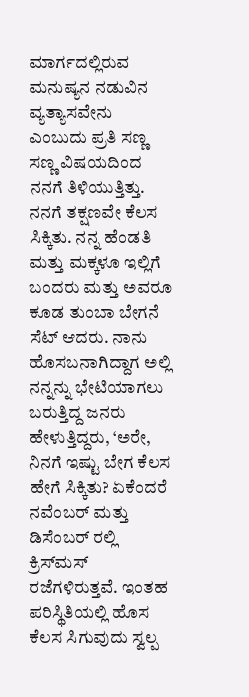ಮಾರ್ಗದಲ್ಲಿರುವ ಮನುಷ್ಯನ ನಡುವಿನ ವ್ಯತ್ಯಾಸವೇನು ಎಂಬುದು ಪ್ರತಿ ಸಣ್ಣ ಸಣ್ಣ ವಿಷಯದಿಂದ ನನಗೆ ತಿಳಿಯುತ್ತಿತ್ತು. ನನಗೆ ತಕ್ಷಣವೇ ಕೆಲಸ ಸಿಕ್ಕಿತು. ನನ್ನ ಹೆಂಡತಿ ಮತ್ತು ಮಕ್ಕಳೂ ಇಲ್ಲಿಗೆ ಬಂದರು ಮತ್ತು ಅವರೂ ಕೂಡ ತುಂಬಾ ಬೇಗನೆ ಸೆಟ್ ಆದರು. ನಾನು ಹೊಸಬನಾಗಿದ್ದಾಗ ಅಲ್ಲಿ ನನ್ನನ್ನು ಭೇಟಿಯಾಗಲು ಬರುತ್ತಿದ್ದ ಜನರು ಹೇಳುತ್ತಿದ್ದರು, ‘ಅರೇ, ನಿನಗೆ ಇಷ್ಟು ಬೇಗ ಕೆಲಸ ಹೇಗೆ ಸಿಕ್ಕಿತು? ಏಕೆಂದರೆ ನವೆಂಬರ್ ಮತ್ತು ಡಿಸೆಂಬರ್ ರಲ್ಲಿ ಕ್ರಿಸ್‌ಮಸ್ ರಜೆಗಳಿರುತ್ತವೆ. ಇಂತಹ ಪರಿಸ್ಥಿತಿಯಲ್ಲಿ ಹೊಸ ಕೆಲಸ ಸಿಗುವುದು ಸ್ವಲ್ಪ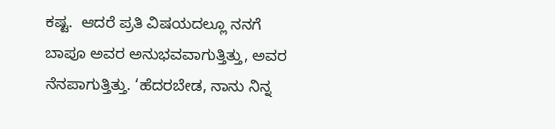ಕಷ್ಟ.  ಆದರೆ ಪ್ರತಿ ವಿಷಯದಲ್ಲೂ ನನಗೆ ಬಾಪೂ ಅವರ ಅನುಭವವಾಗುತ್ತಿತ್ತು, ಅವರ ನೆನಪಾಗುತ್ತಿತ್ತು. ‘ಹೆದರಬೇಡ, ನಾನು ನಿನ್ನ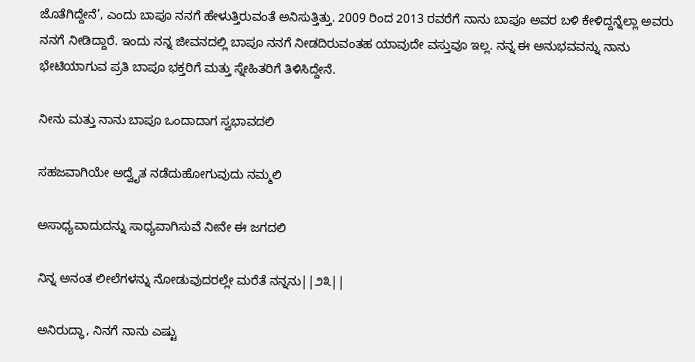ಜೊತೆಗಿದ್ದೇನೆ’, ಎಂದು ಬಾಪೂ ನನಗೆ ಹೇಳುತ್ತಿರುವಂತೆ ಅನಿಸುತ್ತಿತ್ತು. 2009 ರಿಂದ 2013 ರವರೆಗೆ ನಾನು ಬಾಪೂ ಅವರ ಬಳಿ ಕೇಳಿದ್ದನ್ನೆಲ್ಲಾ ಅವರು ನನಗೆ ನೀಡಿದ್ದಾರೆ. ಇಂದು ನನ್ನ ಜೀವನದಲ್ಲಿ ಬಾಪೂ ನನಗೆ ನೀಡದಿರುವಂತಹ ಯಾವುದೇ ವಸ್ತುವೂ ಇಲ್ಲ. ನನ್ನ ಈ ಅನುಭವವನ್ನು ನಾನು ಭೇಟಿಯಾಗುವ ಪ್ರತಿ ಬಾಪೂ ಭಕ್ತರಿಗೆ ಮತ್ತು ಸ್ನೇಹಿತರಿಗೆ ತಿಳಿಸಿದ್ದೇನೆ.

ನೀನು ಮತ್ತು ನಾನು ಬಾಪೂ ಒಂದಾದಾಗ ಸ್ವಭಾವದಲಿ

ಸಹಜವಾಗಿಯೇ ಅದ್ವೈತ ನಡೆದುಹೋಗುವುದು ನಮ್ಮಲಿ

ಅಸಾಧ್ಯವಾದುದನ್ನು ಸಾಧ್ಯವಾಗಿಸುವೆ ನೀನೇ ಈ ಜಗದಲಿ

ನಿನ್ನ ಅನಂತ ಲೀಲೆಗಳನ್ನು ನೋಡುವುದರಲ್ಲೇ ಮರೆತೆ ನನ್ನನು||೨೩||

ಅನಿರುದ್ಧಾ, ನಿನಗೆ ನಾನು ಎಷ್ಟು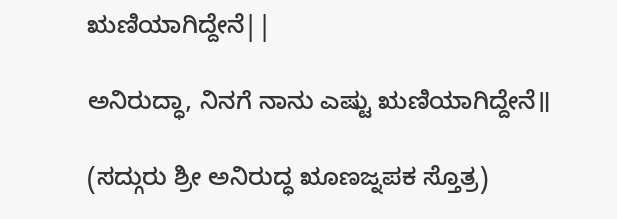ಋಣಿಯಾಗಿದ್ದೇನೆ||

ಅನಿರುದ್ಧಾ, ನಿನಗೆ ನಾನು ಎಷ್ಟು ಋಣಿಯಾಗಿದ್ದೇನೆ॥

(ಸದ್ಗುರು ಶ್ರೀ ಅನಿರುದ್ಧ ೠಣಜ್ನಪಕ ಸ್ತೊತ್ರ)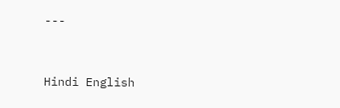---


Hindi English